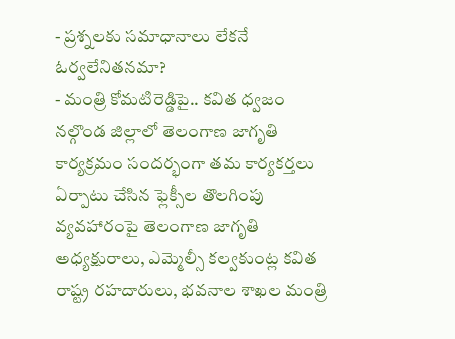- ప్రశ్నలకు సమాధానాలు లేకనే ఓర్వలేనితనమా?
- మంత్రి కోమటిరెడ్డిపై.. కవిత ధ్వజం
నల్గొండ జిల్లాలో తెలంగాణ జాగృతి కార్యక్రమం సందర్భంగా తమ కార్యకర్తలు ఏర్పాటు చేసిన ఫ్లెక్సీల తొలగింపు వ్యవహారంపై తెలంగాణ జాగృతి అధ్యక్షురాలు, ఎమ్మెల్సీ కల్వకుంట్ల కవిత రాష్ట్ర రహదారులు, భవనాల శాఖల మంత్రి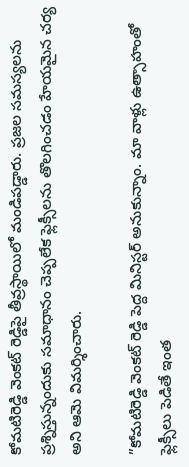కోమటిరెడ్డి వెంకట్ రెడ్డిపై తీవ్రస్థాయిలో మండిపడ్డారు. ప్రజల సమస్యలను ప్రశ్నిస్తున్నందుకు సమాధానం చెప్పలేక ఫ్లెక్సీలను తొలగించడం హేయమైన చర్య అని ఆమె విమర్శించారు.

”కోమటిరెడ్డి వెంకట్ రెడ్డి పెద్ద మినిస్టర్ అనుకున్నాం. మా వాళ్లు ఉత్సాహంతో ఫ్లెక్సీలు పెడితే ఇంత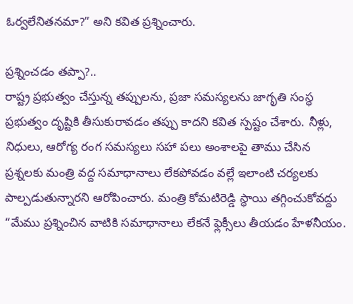ఓర్వలేనితనమా?” అని కవిత ప్రశ్నించారు.

ప్రశ్నించడం తప్పా?..
రాష్ట్ర ప్రభుత్వం చేస్తున్న తప్పులను, ప్రజా సమస్యలను జాగృతి సంస్థ ప్రభుత్వం దృష్టికి తీసుకురావడం తప్పు కాదని కవిత స్పష్టం చేశారు. నీళ్లు, నిధులు, ఆరోగ్య రంగ సమస్యలు సహా పలు అంశాలపై తాము చేసిన ప్రశ్నలకు మంత్రి వద్ద సమాధానాలు లేకపోవడం వల్లే ఇలాంటి చర్యలకు పాల్పడుతున్నారని ఆరోపించారు. మంత్రి కోమటిరెడ్డి స్థాయి తగ్గించుకోవద్దు “మేము ప్రశ్నించిన వాటికి సమాధానాలు లేకనే ఫ్లెక్సీలు తీయడం హేళనీయం.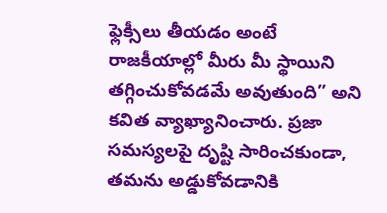ఫ్లెక్సీలు తీయడం అంటే రాజకీయాల్లో మీరు మీ స్థాయిని తగ్గించుకోవడమే అవుతుంది” అని కవిత వ్యాఖ్యానించారు. ప్రజా సమస్యలపై దృష్టి సారించకుండా, తమను అడ్డుకోవడానికి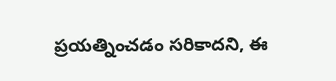ప్రయత్నించడం సరికాదని, ఈ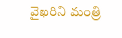వైఖరిని మంత్రి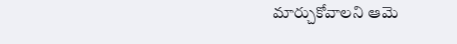మార్చుకోవాలని ఆమె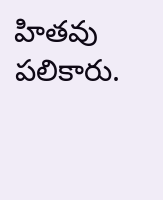హితవు పలికారు.